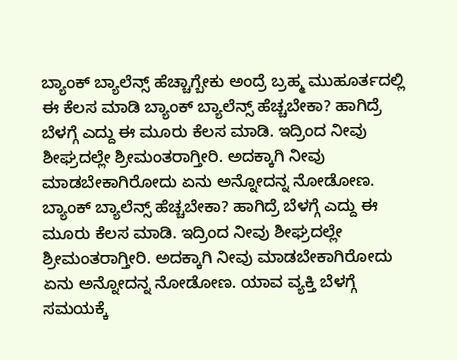ಬ್ಯಾಂಕ್ ಬ್ಯಾಲೆನ್ಸ್ ಹೆಚ್ಚಾಗ್ಬೇಕು ಅಂದ್ರೆ ಬ್ರಹ್ಮ ಮುಹೂರ್ತದಲ್ಲಿ ಈ ಕೆಲಸ ಮಾಡಿ ಬ್ಯಾಂಕ್ ಬ್ಯಾಲೆನ್ಸ್ ಹೆಚ್ಚಬೇಕಾ? ಹಾಗಿದ್ರೆ ಬೆಳಗ್ಗೆ ಎದ್ದು ಈ ಮೂರು ಕೆಲಸ ಮಾಡಿ. ಇದ್ರಿಂದ ನೀವು ಶೀಘ್ರದಲ್ಲೇ ಶ್ರೀಮಂತರಾಗ್ತೀರಿ. ಅದಕ್ಕಾಗಿ ನೀವು ಮಾಡಬೇಕಾಗಿರೋದು ಏನು ಅನ್ನೋದನ್ನ ನೋಡೋಣ. ಬ್ಯಾಂಕ್ ಬ್ಯಾಲೆನ್ಸ್ ಹೆಚ್ಚಬೇಕಾ? ಹಾಗಿದ್ರೆ ಬೆಳಗ್ಗೆ ಎದ್ದು ಈ ಮೂರು ಕೆಲಸ ಮಾಡಿ. ಇದ್ರಿಂದ ನೀವು ಶೀಘ್ರದಲ್ಲೇ ಶ್ರೀಮಂತರಾಗ್ತೀರಿ. ಅದಕ್ಕಾಗಿ ನೀವು ಮಾಡಬೇಕಾಗಿರೋದು ಏನು ಅನ್ನೋದನ್ನ ನೋಡೋಣ. ಯಾವ ವ್ಯಕ್ತಿ ಬೆಳಗ್ಗೆ ಸಮಯಕ್ಕೆ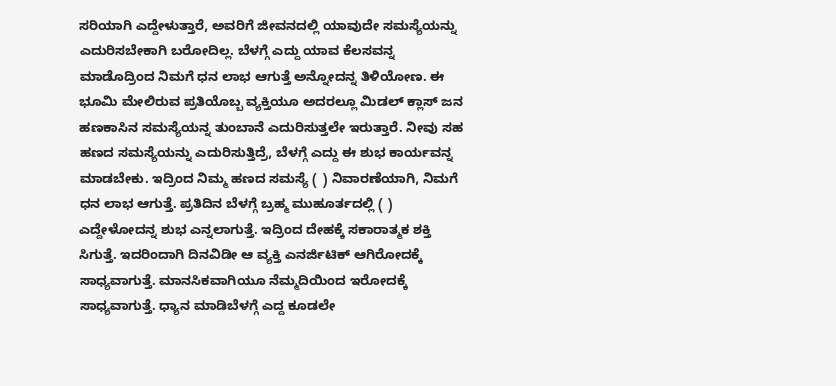ಸರಿಯಾಗಿ ಎದ್ದೇಳುತ್ತಾರೆ, ಅವರಿಗೆ ಜೀವನದಲ್ಲಿ ಯಾವುದೇ ಸಮಸ್ಯೆಯನ್ನು ಎದುರಿಸಬೇಕಾಗಿ ಬರೋದಿಲ್ಲ. ಬೆಳಗ್ಗೆ ಎದ್ದು ಯಾವ ಕೆಲಸವನ್ನ ಮಾಡೊದ್ರಿಂದ ನಿಮಗೆ ಧನ ಲಾಭ ಆಗುತ್ತೆ ಅನ್ನೋದನ್ನ ತಿಳಿಯೋಣ. ಈ ಭೂಮಿ ಮೇಲಿರುವ ಪ್ರತಿಯೊಬ್ಬ ವ್ಯಕ್ತಿಯೂ ಅದರಲ್ಲೂ ಮಿಡಲ್ ಕ್ಲಾಸ್ ಜನ ಹಣಕಾಸಿನ ಸಮಸ್ಯೆಯನ್ನ ತುಂಬಾನೆ ಎದುರಿಸುತ್ತಲೇ ಇರುತ್ತಾರೆ. ನೀವು ಸಹ ಹಣದ ಸಮಸ್ಯೆಯನ್ನು ಎದುರಿಸುತ್ತಿದ್ರೆ, ಬೆಳಗ್ಗೆ ಎದ್ದು ಈ ಶುಭ ಕಾರ್ಯವನ್ನ ಮಾಡಬೇಕು. ಇದ್ರಿಂದ ನಿಮ್ಮ ಹಣದ ಸಮಸ್ಯೆ ( ) ನಿವಾರಣೆಯಾಗಿ, ನಿಮಗೆ ಧನ ಲಾಭ ಆಗುತ್ತೆ. ಪ್ರತಿದಿನ ಬೆಳಗ್ಗೆ ಬ್ರಹ್ಮ ಮುಹೂರ್ತದಲ್ಲಿ ( ) ಎದ್ದೇಳೋದನ್ನ ಶುಭ ಎನ್ನಲಾಗುತ್ತೆ. ಇದ್ರಿಂದ ದೇಹಕ್ಕೆ ಸಕಾರಾತ್ಮಕ ಶಕ್ತಿ ಸಿಗುತ್ತೆ. ಇದರಿಂದಾಗಿ ದಿನವಿಡೀ ಆ ವ್ಯಕ್ತಿ ಎನರ್ಜಿಟಿಕ್ ಆಗಿರೋದಕ್ಕೆ ಸಾಧ್ಯವಾಗುತ್ತೆ. ಮಾನಸಿಕವಾಗಿಯೂ ನೆಮ್ಮದಿಯಿಂದ ಇರೋದಕ್ಕೆ ಸಾಧ್ಯವಾಗುತ್ತೆ. ಧ್ಯಾನ ಮಾಡಿಬೆಳಗ್ಗೆ ಎದ್ದ ಕೂಡಲೇ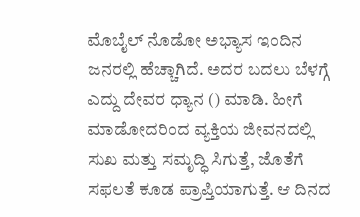ಮೊಬೈಲ್ ನೊಡೋ ಅಭ್ಯಾಸ ಇಂದಿನ ಜನರಲ್ಲಿ ಹೆಚ್ಚಾಗಿದೆ. ಅದರ ಬದಲು ಬೆಳಗ್ಗೆ ಎದ್ದು ದೇವರ ಧ್ಯಾನ () ಮಾಡಿ. ಹೀಗೆ ಮಾಡೋದರಿಂದ ವ್ಯಕ್ತಿಯ ಜೀವನದಲ್ಲಿ ಸುಖ ಮತ್ತು ಸಮೃದ್ಧಿ ಸಿಗುತ್ತೆ, ಜೊತೆಗೆ ಸಫಲತೆ ಕೂಡ ಪ್ರಾಪ್ತಿಯಾಗುತ್ತೆ. ಆ ದಿನದ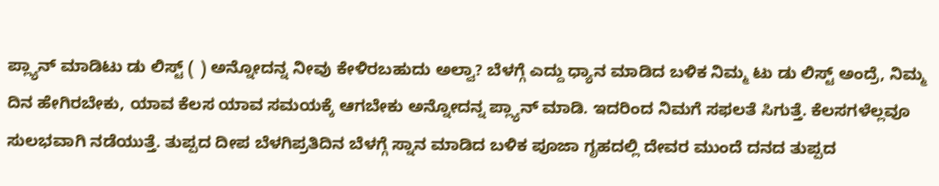ಪ್ಲ್ಯಾನ್ ಮಾಡಿಟು ಡು ಲಿಸ್ಟ್ ( ) ಅನ್ನೋದನ್ನ ನೀವು ಕೇಳಿರಬಹುದು ಅಲ್ವಾ? ಬೆಳಗ್ಗೆ ಎದ್ದು ಧ್ಯಾನ ಮಾಡಿದ ಬಳಿಕ ನಿಮ್ಮ ಟು ಡು ಲಿಸ್ಟ್ ಅಂದ್ರೆ, ನಿಮ್ಮ ದಿನ ಹೇಗಿರಬೇಕು, ಯಾವ ಕೆಲಸ ಯಾವ ಸಮಯಕ್ಕೆ ಆಗಬೇಕು ಅನ್ನೋದನ್ನ ಪ್ಲ್ಯಾನ್ ಮಾಡಿ. ಇದರಿಂದ ನಿಮಗೆ ಸಫಲತೆ ಸಿಗುತ್ತೆ. ಕೆಲಸಗಳೆಲ್ಲವೂ ಸುಲಭವಾಗಿ ನಡೆಯುತ್ತೆ. ತುಪ್ಪದ ದೀಪ ಬೆಳಗಿಪ್ರತಿದಿನ ಬೆಳಗ್ಗೆ ಸ್ನಾನ ಮಾಡಿದ ಬಳಿಕ ಪೂಜಾ ಗೃಹದಲ್ಲಿ ದೇವರ ಮುಂದೆ ದನದ ತುಪ್ಪದ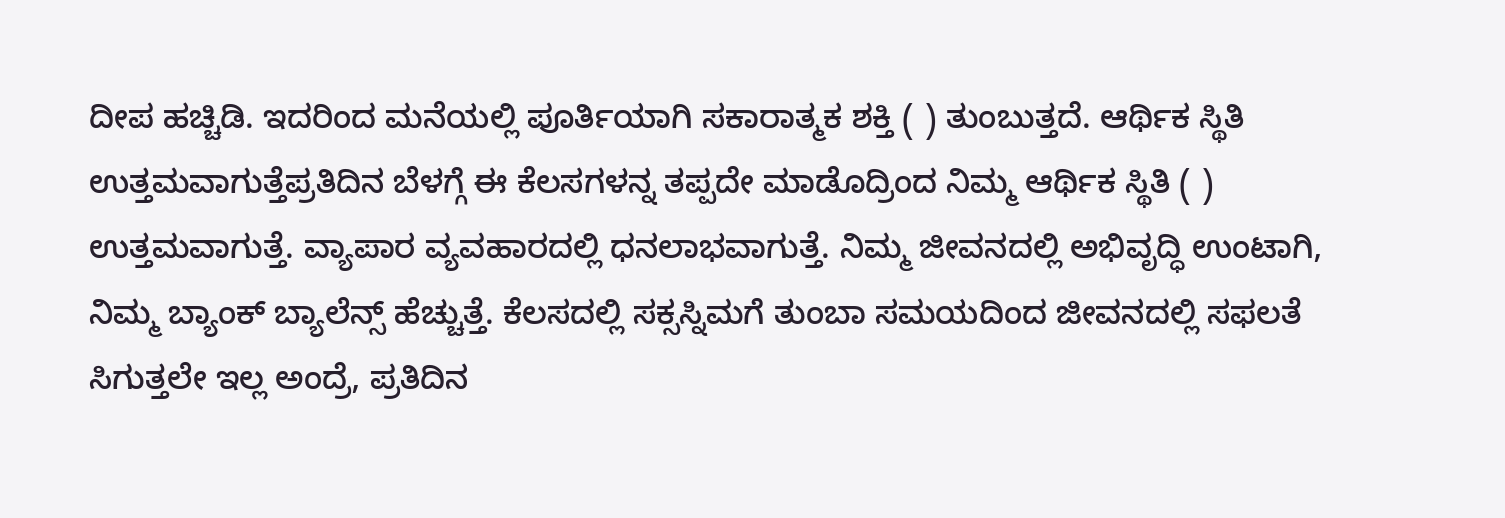ದೀಪ ಹಚ್ಚಿಡಿ. ಇದರಿಂದ ಮನೆಯಲ್ಲಿ ಪೂರ್ತಿಯಾಗಿ ಸಕಾರಾತ್ಮಕ ಶಕ್ತಿ ( ) ತುಂಬುತ್ತದೆ. ಆರ್ಥಿಕ ಸ್ಥಿತಿ ಉತ್ತಮವಾಗುತ್ತೆಪ್ರತಿದಿನ ಬೆಳಗ್ಗೆ ಈ ಕೆಲಸಗಳನ್ನ ತಪ್ಪದೇ ಮಾಡೊದ್ರಿಂದ ನಿಮ್ಮ ಆರ್ಥಿಕ ಸ್ಥಿತಿ ( ) ಉತ್ತಮವಾಗುತ್ತೆ. ವ್ಯಾಪಾರ ವ್ಯವಹಾರದಲ್ಲಿ ಧನಲಾಭವಾಗುತ್ತೆ. ನಿಮ್ಮ ಜೀವನದಲ್ಲಿ ಅಭಿವೃದ್ಧಿ ಉಂಟಾಗಿ, ನಿಮ್ಮ ಬ್ಯಾಂಕ್ ಬ್ಯಾಲೆನ್ಸ್ ಹೆಚ್ಚುತ್ತೆ. ಕೆಲಸದಲ್ಲಿ ಸಕ್ಸಸ್ನಿಮಗೆ ತುಂಬಾ ಸಮಯದಿಂದ ಜೀವನದಲ್ಲಿ ಸಫಲತೆ ಸಿಗುತ್ತಲೇ ಇಲ್ಲ ಅಂದ್ರೆ, ಪ್ರತಿದಿನ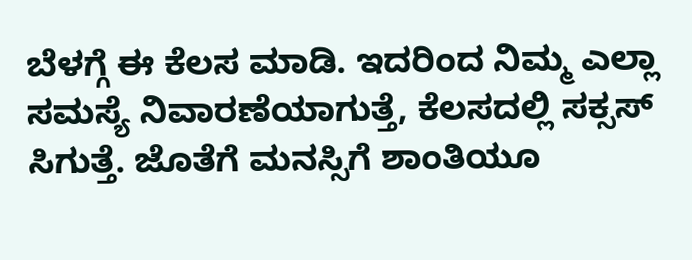ಬೆಳಗ್ಗೆ ಈ ಕೆಲಸ ಮಾಡಿ. ಇದರಿಂದ ನಿಮ್ಮ ಎಲ್ಲಾ ಸಮಸ್ಯೆ ನಿವಾರಣೆಯಾಗುತ್ತೆ, ಕೆಲಸದಲ್ಲಿ ಸಕ್ಸಸ್ ಸಿಗುತ್ತೆ. ಜೊತೆಗೆ ಮನಸ್ಸಿಗೆ ಶಾಂತಿಯೂ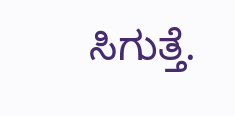ಸಿಗುತ್ತೆ.